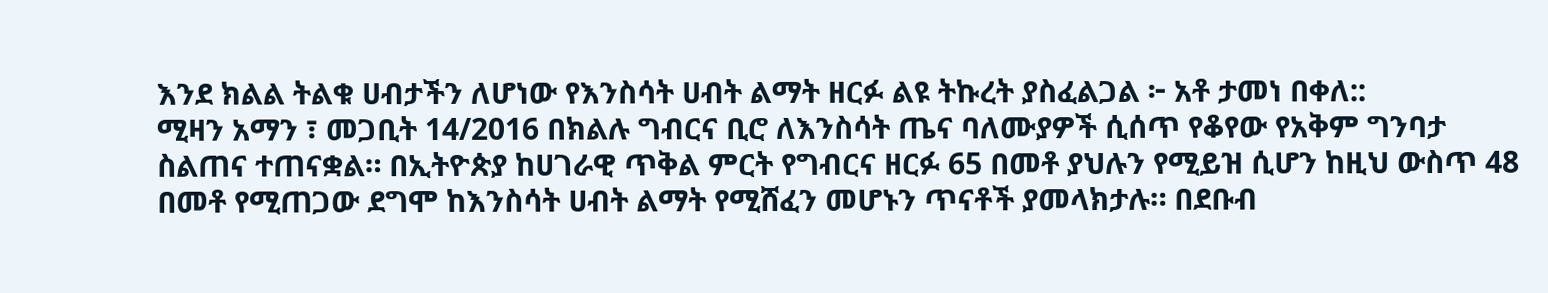እንደ ክልል ትልቁ ሀብታችን ለሆነው የእንስሳት ሀብት ልማት ዘርፉ ልዩ ትኩረት ያስፈልጋል ፦ አቶ ታመነ በቀለ::
ሚዛን አማን ፣ መጋቢት 14/2016 በክልሉ ግብርና ቢሮ ለእንስሳት ጤና ባለሙያዎች ሲሰጥ የቆየው የአቅም ግንባታ ስልጠና ተጠናቋል። በኢትዮጵያ ከሀገራዊ ጥቅል ምርት የግብርና ዘርፉ 65 በመቶ ያህሉን የሚይዝ ሲሆን ከዚህ ውስጥ 48 በመቶ የሚጠጋው ደግሞ ከእንስሳት ሀብት ልማት የሚሸፈን መሆኑን ጥናቶች ያመላክታሉ። በደቡብ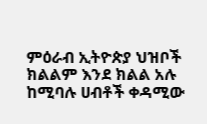ምዕራብ ኢትዮጵያ ህዝቦች ክልልም እንደ ክልል አሉ ከሚባሉ ሀብቶች ቀዳሚው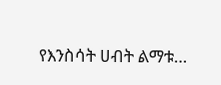የእንስሳት ሀብት ልማቱ…